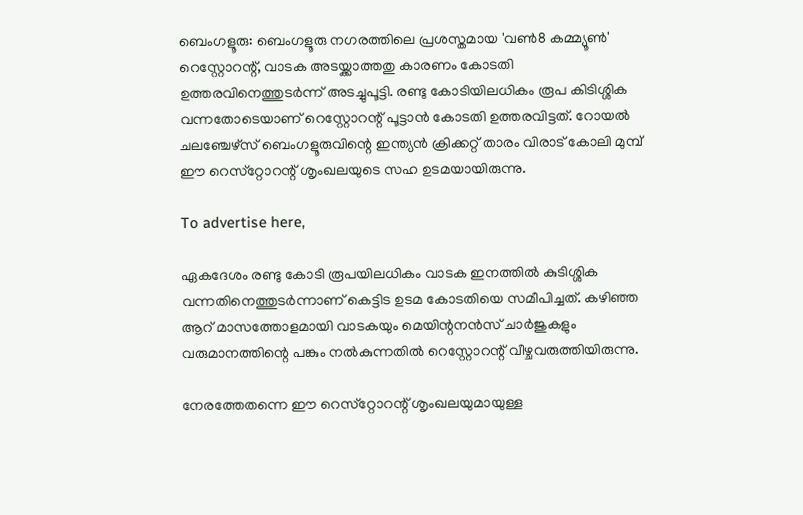ബെംഗളൂരു: ബെംഗളൂരു നഗരത്തിലെ പ്രശസ്തമായ 'വൺ8 കമ്മ്യൂൺ' റെസ്റ്റോറന്റ്, വാടക അടയ്ക്കാത്തതു കാരണം കോടതി ഉത്തരവിനെത്തുടർന്ന് അടച്ചുപൂട്ടി. രണ്ടു കോടിയിലധികം രൂപ കിടിശ്ശിക വന്നതോടെയാണ് റെസ്റ്റോറന്റ് പൂട്ടാൻ കോടതി ഉത്തരവിട്ടത്. റോയൽ ചലഞ്ചേഴ്‌സ് ബെംഗളൂരുവിന്റെ ഇന്ത്യൻ ക്രിക്കറ്റ് താരം വിരാട് കോലി മുമ്പ് ഈ റെസ്‌റ്റോറന്റ് ശൃംഖലയുടെ സഹ ഉടമയായിരുന്നു.

To advertise here,

ഏകദേശം രണ്ടു കോടി രൂപയിലധികം വാടക ഇനത്തിൽ കുടിശ്ശിക വന്നതിനെത്തുടർന്നാണ് കെട്ടിട ഉടമ കോടതിയെ സമീപിച്ചത്. കഴിഞ്ഞ ആറ് മാസത്തോളമായി വാടകയും മെയിന്റനൻസ് ചാർജുകളും വരുമാനത്തിന്റെ പങ്കും നൽകുന്നതിൽ റെസ്റ്റോറന്റ് വീഴ്ചവരുത്തിയിരുന്നു.

നേരത്തേതന്നെ ഈ റെസ്‌റ്റോറന്റ് ശൃംഖലയുമായുള്ള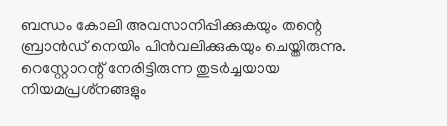ബന്ധം കോലി അവസാനിപ്പിക്കുകയും തന്റെ ബ്രാൻഡ് നെയിം പിൻവലിക്കുകയും ചെയ്തിരുന്നു. റെസ്റ്റോറന്റ് നേരിട്ടിരുന്ന തുടർച്ചയായ നിയമപ്രശ്‌നങ്ങളും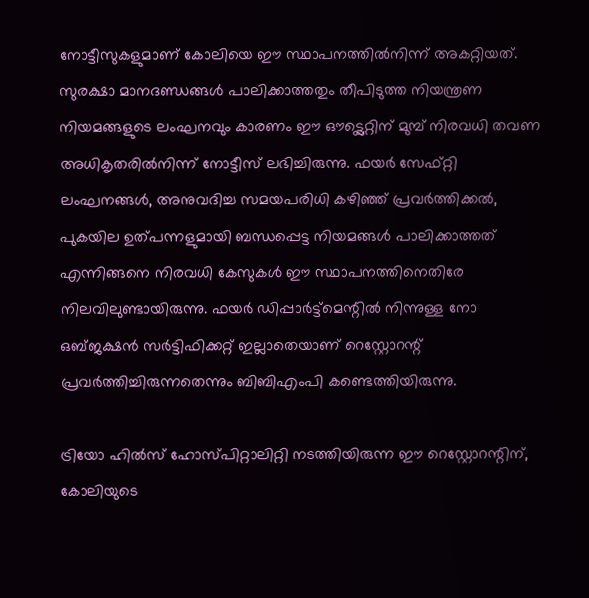നോട്ടീസുകളുമാണ് കോലിയെ ഈ സ്ഥാപനത്തിൽനിന്ന് അകറ്റിയത്. സുരക്ഷാ മാനദണ്ഡങ്ങൾ പാലിക്കാത്തതും തീപിടുത്ത നിയന്ത്രണ നിയമങ്ങളുടെ ലംഘനവും കാരണം ഈ ഔട്ട്ലെറ്റിന് മുമ്പ് നിരവധി തവണ അധികൃതരിൽനിന്ന് നോട്ടീസ് ലഭിച്ചിരുന്നു. ഫയർ സേഫ്റ്റി ലംഘനങ്ങൾ, അനുവദിച്ച സമയപരിധി കഴിഞ്ഞ് പ്രവർത്തിക്കൽ, പുകയില ഉത്പന്നളുമായി ബന്ധപ്പെട്ട നിയമങ്ങൾ പാലിക്കാത്തത് എന്നിങ്ങനെ നിരവധി കേസുകൾ ഈ സ്ഥാപനത്തിനെതിരേ നിലവിലുണ്ടായിരുന്നു. ഫയർ ഡിപ്പാർട്ട്മെന്റിൽ നിന്നുള്ള നോ ഒബ്ജക്ഷൻ സർട്ടിഫിക്കറ്റ് ഇല്ലാതെയാണ് റെസ്റ്റോറന്റ് പ്രവർത്തിച്ചിരുന്നതെന്നും ബിബിഎംപി കണ്ടെത്തിയിരുന്നു.

ട്രിയോ ഹിൽസ് ഹോസ്പിറ്റാലിറ്റി നടത്തിയിരുന്ന ഈ റെസ്റ്റോറന്റിന്, കോലിയുടെ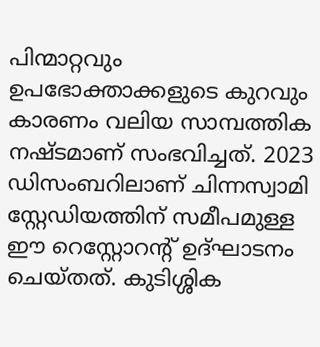പിന്മാറ്റവും ഉപഭോക്താക്കളുടെ കുറവും കാരണം വലിയ സാമ്പത്തിക നഷ്ടമാണ് സംഭവിച്ചത്. 2023 ഡിസംബറിലാണ് ചിന്നസ്വാമി സ്റ്റേഡിയത്തിന് സമീപമുള്ള ഈ റെസ്റ്റോറന്റ് ഉദ്ഘാടനം ചെയ്തത്. കുടിശ്ശിക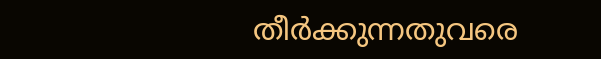തീർക്കുന്നതുവരെ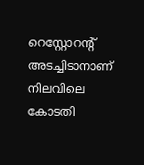റെസ്റ്റോറന്റ് അടച്ചിടാനാണ് നിലവിലെ കോടതി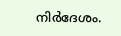നിർദേശം.